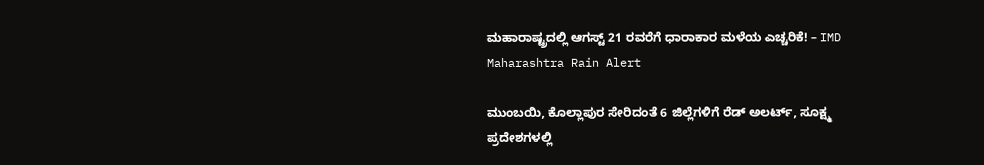ಮಹಾರಾಷ್ಟ್ರದಲ್ಲಿ ಆಗಸ್ಟ್ 21 ರವರೆಗೆ ಧಾರಾಕಾರ ಮಳೆಯ ಎಚ್ಚರಿಕೆ! – IMD Maharashtra Rain Alert

ಮುಂಬಯಿ, ಕೊಲ್ಲಾಪುರ ಸೇರಿದಂತೆ 6 ಜಿಲ್ಲೆಗಳಿಗೆ ರೆಡ್ ಅಲರ್ಟ್, ಸೂಕ್ಷ್ಮ ಪ್ರದೇಶಗಳಲ್ಲಿ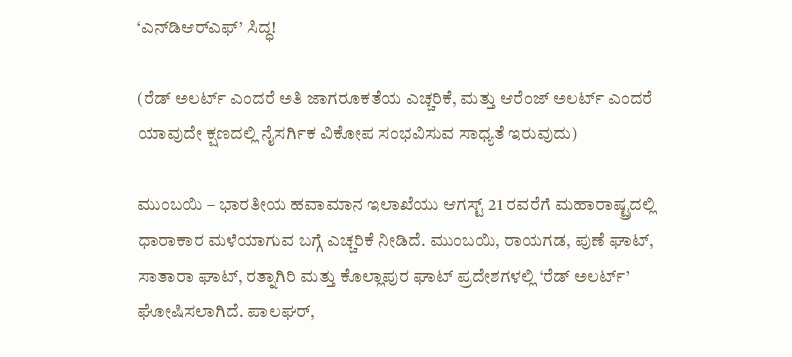‘ಎನ್‌ಡಿಆರ್‌ಎಫ್’ ಸಿದ್ಧ!

(ರೆಡ್ ಅಲರ್ಟ್ ಎಂದರೆ ಅತಿ ಜಾಗರೂಕತೆಯ ಎಚ್ಚರಿಕೆ, ಮತ್ತು ಆರೆಂಜ್ ಅಲರ್ಟ್ ಎಂದರೆ ಯಾವುದೇ ಕ್ಷಣದಲ್ಲಿ ನೈಸರ್ಗಿಕ ವಿಕೋಪ ಸಂಭವಿಸುವ ಸಾಧ್ಯತೆ ಇರುವುದು)

ಮುಂಬಯಿ – ಭಾರತೀಯ ಹವಾಮಾನ ಇಲಾಖೆಯು ಆಗಸ್ಟ್ 21 ರವರೆಗೆ ಮಹಾರಾಷ್ಟ್ರದಲ್ಲಿ ಧಾರಾಕಾರ ಮಳೆಯಾಗುವ ಬಗ್ಗೆ ಎಚ್ಚರಿಕೆ ನೀಡಿದೆ. ಮುಂಬಯಿ, ರಾಯಗಡ, ಪುಣೆ ಘಾಟ್, ಸಾತಾರಾ ಘಾಟ್, ರತ್ನಾಗಿರಿ ಮತ್ತು ಕೊಲ್ಲಾಪುರ ಘಾಟ್ ಪ್ರದೇಶಗಳಲ್ಲಿ ‘ರೆಡ್ ಅಲರ್ಟ್’ ಘೋಷಿಸಲಾಗಿದೆ. ಪಾಲಘರ್,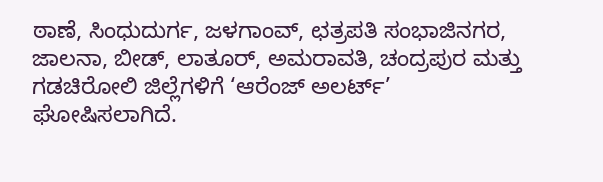ಠಾಣೆ, ಸಿಂಧುದುರ್ಗ, ಜಳಗಾಂವ್, ಛತ್ರಪತಿ ಸಂಭಾಜಿನಗರ, ಜಾಲನಾ, ಬೀಡ್, ಲಾತೂರ್, ಅಮರಾವತಿ, ಚಂದ್ರಪುರ ಮತ್ತು ಗಡಚಿರೋಲಿ ಜಿಲ್ಲೆಗಳಿಗೆ ‘ಆರೆಂಜ್ ಅಲರ್ಟ್’ ಘೋಷಿಸಲಾಗಿದೆ.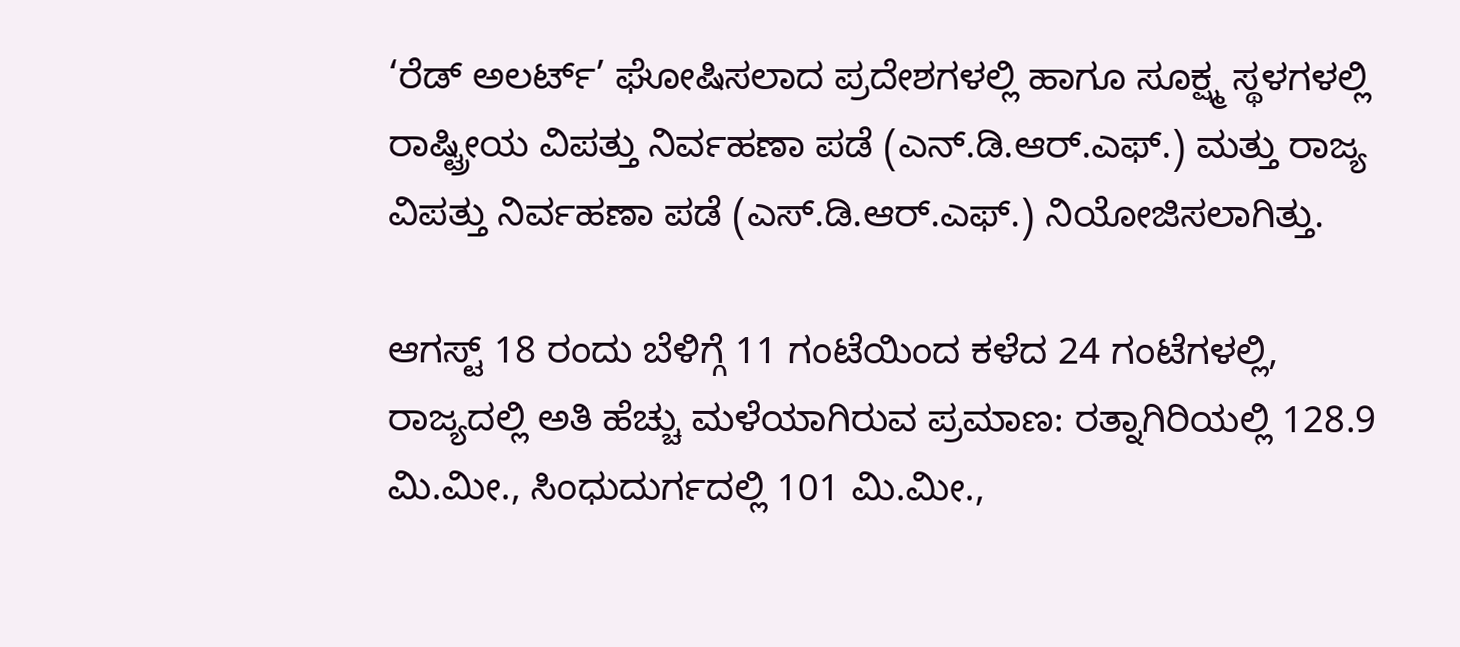‘ರೆಡ್ ಅಲರ್ಟ್’ ಘೋಷಿಸಲಾದ ಪ್ರದೇಶಗಳಲ್ಲಿ ಹಾಗೂ ಸೂಕ್ಷ್ಮ ಸ್ಥಳಗಳಲ್ಲಿ ರಾಷ್ಟ್ರೀಯ ವಿಪತ್ತು ನಿರ್ವಹಣಾ ಪಡೆ (ಎನ್.ಡಿ.ಆರ್.ಎಫ್.) ಮತ್ತು ರಾಜ್ಯ ವಿಪತ್ತು ನಿರ್ವಹಣಾ ಪಡೆ (ಎಸ್‌.ಡಿ.ಆರ್.ಎಫ್.) ನಿಯೋಜಿಸಲಾಗಿತ್ತು.

ಆಗಸ್ಟ್ 18 ರಂದು ಬೆಳಿಗ್ಗೆ 11 ಗಂಟೆಯಿಂದ ಕಳೆದ 24 ಗಂಟೆಗಳಲ್ಲಿ, ರಾಜ್ಯದಲ್ಲಿ ಅತಿ ಹೆಚ್ಚು ಮಳೆಯಾಗಿರುವ ಪ್ರಮಾಣ: ರತ್ನಾಗಿರಿಯಲ್ಲಿ 128.9 ಮಿ.ಮೀ., ಸಿಂಧುದುರ್ಗದಲ್ಲಿ 101 ಮಿ.ಮೀ.,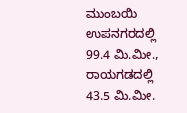ಮುಂಬಯಿ ಉಪನಗರದಲ್ಲಿ 99.4 ಮಿ.ಮೀ., ರಾಯಗಡದಲ್ಲಿ 43.5 ಮಿ.ಮೀ.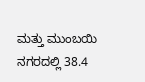ಮತ್ತು ಮುಂಬಯಿ ನಗರದಲ್ಲಿ 38.4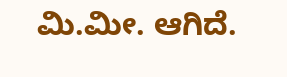ಮಿ.ಮೀ. ಆಗಿದೆ.